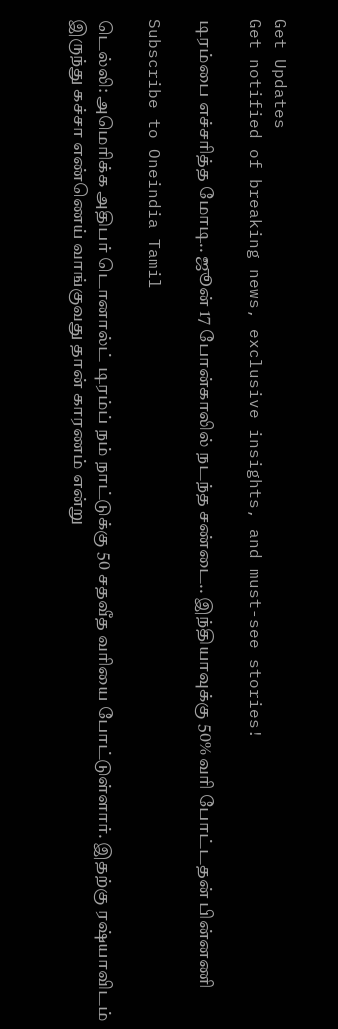Get Updates
Get notified of breaking news, exclusive insights, and must-see stories!

டிரம்பை எச்சரித்த மோடி.. ஜூன் 17 போன்காலில் நடந்த சண்டை.. இந்தியாவுக்கு 50% வரி போட்டதன் பின்னணி

Subscribe to Oneindia Tamil

டெல்லி: அமெரிக்க அதிபர் டொனால்ட் டிரம்ப் நம் நாட்டுக்கு 50 சதவீத வரியை போட்டுள்ளார். இதற்கு ரஷ்யாவிடம் இருந்து கச்சா எண்ணெய் வாங்குவது தான் காரணம் என்று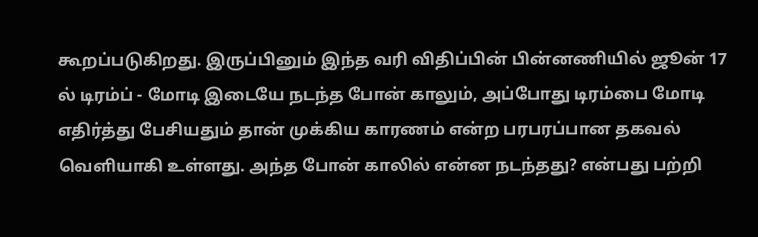கூறப்படுகிறது. இருப்பினும் இந்த வரி விதிப்பின் பின்னணியில் ஜூன் 17 ல் டிரம்ப் - மோடி இடையே நடந்த போன் காலும், அப்போது டிரம்பை மோடி எதிர்த்து பேசியதும் தான் முக்கிய காரணம் என்ற பரபரப்பான தகவல் வெளியாகி உள்ளது. அந்த போன் காலில் என்ன நடந்தது? என்பது பற்றி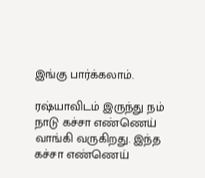இங்கு பார்க்கலாம்.

ரஷ்யாவிடம் இருந்து நம் நாடு கச்சா எண்ணெய் வாங்கி வருகிறது. இந்த கச்சா எண்ணெய்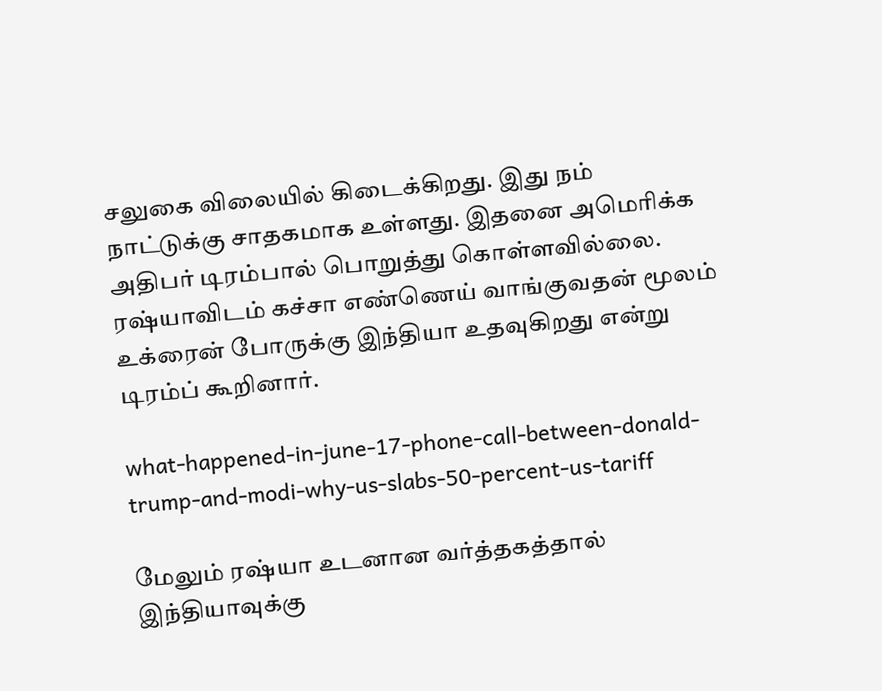சலுகை விலையில் கிடைக்கிறது. இது நம் நாட்டுக்கு சாதகமாக உள்ளது. இதனை அமெரிக்க அதிபர் டிரம்பால் பொறுத்து கொள்ளவில்லை. ரஷ்யாவிடம் கச்சா எண்ணெய் வாங்குவதன் மூலம் உக்ரைன் போருக்கு இந்தியா உதவுகிறது என்று டிரம்ப் கூறினார்.

what-happened-in-june-17-phone-call-between-donald-trump-and-modi-why-us-slabs-50-percent-us-tariff

மேலும் ரஷ்யா உடனான வர்த்தகத்தால் இந்தியாவுக்கு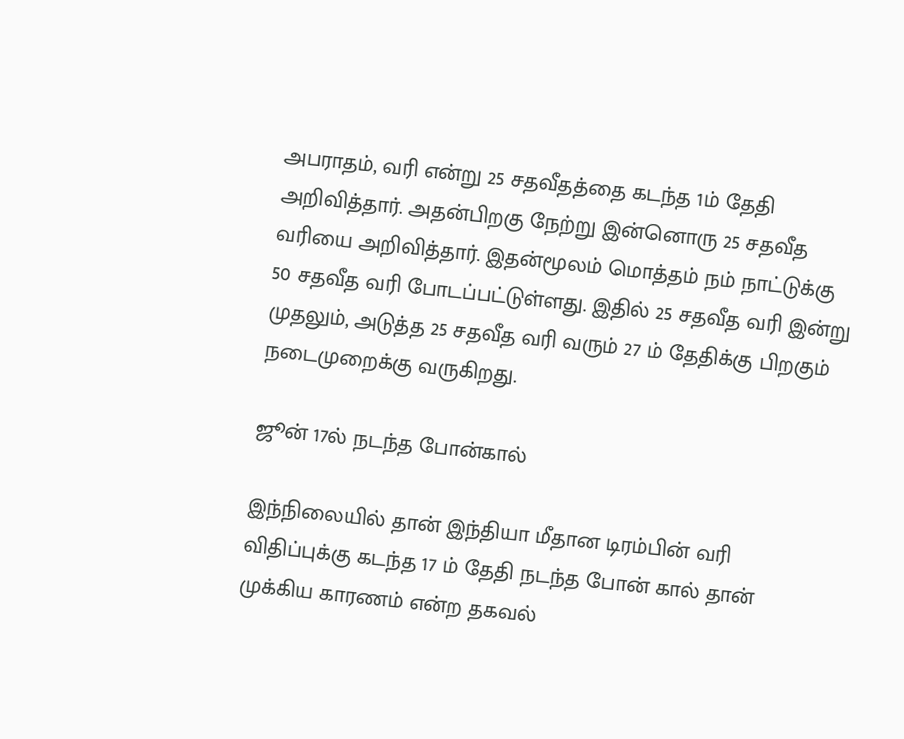அபராதம், வரி என்று 25 சதவீதத்தை கடந்த 1ம் தேதி அறிவித்தார். அதன்பிறகு நேற்று இன்னொரு 25 சதவீத வரியை அறிவித்தார். இதன்மூலம் மொத்தம் நம் நாட்டுக்கு 50 சதவீத வரி போடப்பட்டுள்ளது. இதில் 25 சதவீத வரி இன்று முதலும், அடுத்த 25 சதவீத வரி வரும் 27 ம் தேதிக்கு பிறகும் நடைமுறைக்கு வருகிறது.

ஜூன் 17ல் நடந்த போன்கால்

இந்நிலையில் தான் இந்தியா மீதான டிரம்பின் வரி விதிப்புக்கு கடந்த 17 ம் தேதி நடந்த போன் கால் தான் முக்கிய காரணம் என்ற தகவல்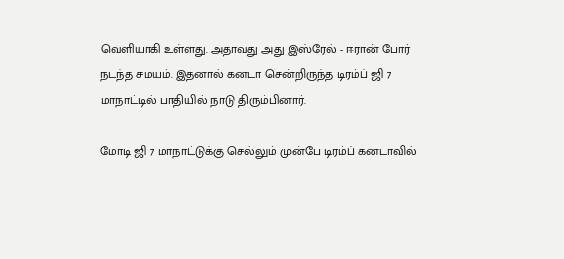வெளியாகி உள்ளது. அதாவது அது இஸ்ரேல் - ஈரான் போர் நடந்த சமயம். இதனால் கனடா சென்றிருந்த டிரம்ப் ஜி 7 மாநாட்டில் பாதியில் நாடு திரும்பினார்.

மோடி ஜி 7 மாநாட்டுக்கு செல்லும் முன்பே டிரம்ப் கனடாவில்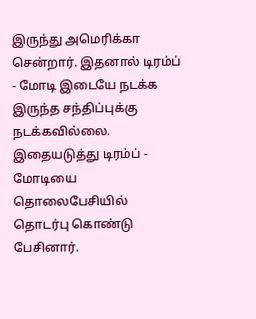இருந்து அமெரிக்கா சென்றார். இதனால் டிரம்ப் - மோடி இடையே நடக்க இருந்த சந்திப்புக்கு நடக்கவில்லை. இதையடுத்து டிரம்ப் - மோடியை தொலைபேசியில் தொடர்பு கொண்டு பேசினார்.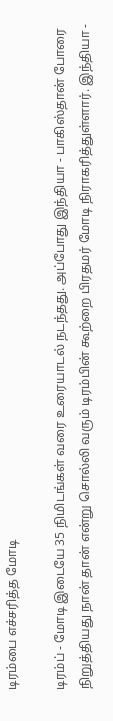டிரம்பை எச்சரித்த மோடி

டிரம்ப் - மோடி இடையே 35 நிமிடங்கள் வரை உரையாடல் நடந்தது. அப்போது இந்தியா - பாகிஸ்தான் போரை நிறுத்தியது நான் தான் என்று சொல்லி வரும் டிரம்பின் கூற்றை பிரதமர் மோடி நிராகரித்துள்ளார். இந்தியா -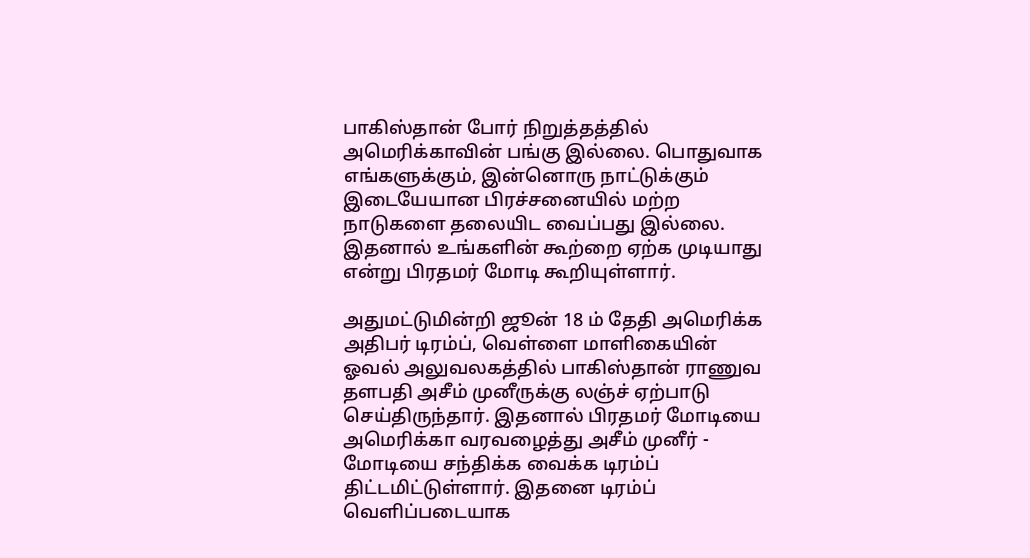பாகிஸ்தான் போர் நிறுத்தத்தில் அமெரிக்காவின் பங்கு இல்லை. பொதுவாக எங்களுக்கும், இன்னொரு நாட்டுக்கும் இடையேயான பிரச்சனையில் மற்ற நாடுகளை தலையிட வைப்பது இல்லை. இதனால் உங்களின் கூற்றை ஏற்க முடியாது என்று பிரதமர் மோடி கூறியுள்ளார்.

அதுமட்டுமின்றி ஜூன் 18 ம் தேதி அமெரிக்க அதிபர் டிரம்ப், வெள்ளை மாளிகையின் ஓவல் அலுவலகத்தில் பாகிஸ்தான் ராணுவ தளபதி அசீம் முனீருக்கு லஞ்ச் ஏற்பாடு செய்திருந்தார். இதனால் பிரதமர் மோடியை அமெரிக்கா வரவழைத்து அசீம் முனீர் - மோடியை சந்திக்க வைக்க டிரம்ப் திட்டமிட்டுள்ளார். இதனை டிரம்ப் வெளிப்படையாக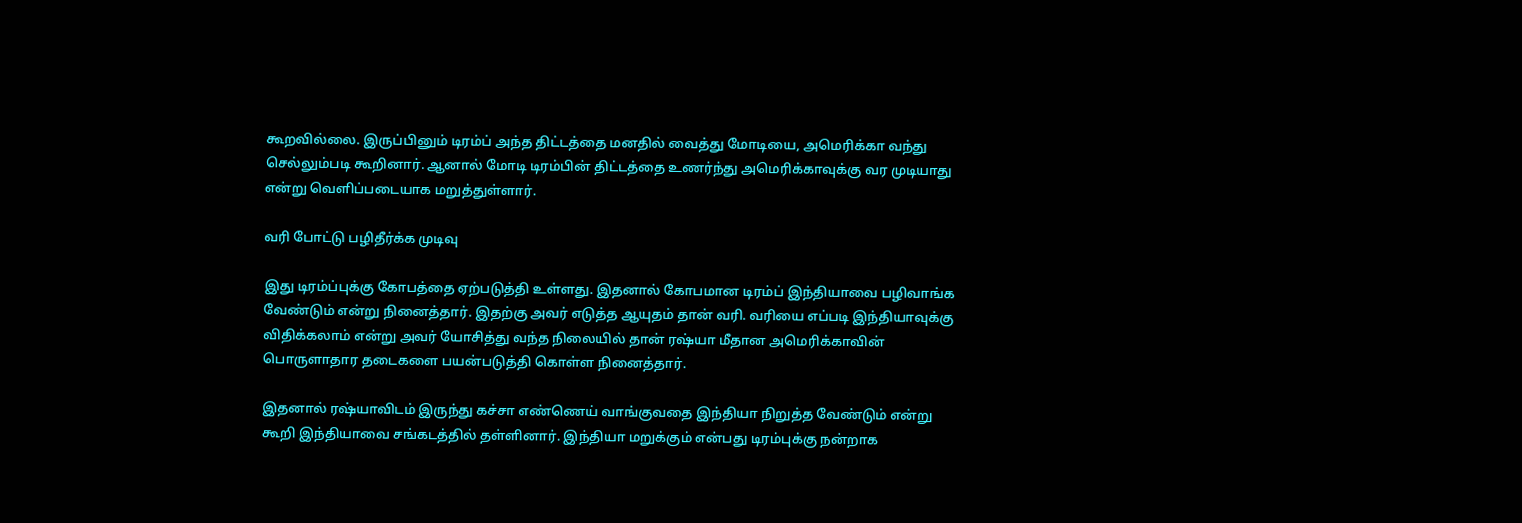கூறவில்லை. இருப்பினும் டிரம்ப் அந்த திட்டத்தை மனதில் வைத்து மோடியை, அமெரிக்கா வந்து செல்லும்படி கூறினார். ஆனால் மோடி டிரம்பின் திட்டத்தை உணர்ந்து அமெரிக்காவுக்கு வர முடியாது என்று வெளிப்படையாக மறுத்துள்ளார்.

வரி போட்டு பழிதீர்க்க முடிவு

இது டிரம்ப்புக்கு கோபத்தை ஏற்படுத்தி உள்ளது. இதனால் கோபமான டிரம்ப் இந்தியாவை பழிவாங்க வேண்டும் என்று நினைத்தார். இதற்கு அவர் எடுத்த ஆயுதம் தான் வரி. வரியை எப்படி இந்தியாவுக்கு விதிக்கலாம் என்று அவர் யோசித்து வந்த நிலையில் தான் ரஷ்யா மீதான அமெரிக்காவின் பொருளாதார தடைகளை பயன்படுத்தி கொள்ள நினைத்தார்.

இதனால் ரஷ்யாவிடம் இருந்து கச்சா எண்ணெய் வாங்குவதை இந்தியா நிறுத்த வேண்டும் என்று கூறி இந்தியாவை சங்கடத்தில் தள்ளினார். இந்தியா மறுக்கும் என்பது டிரம்புக்கு நன்றாக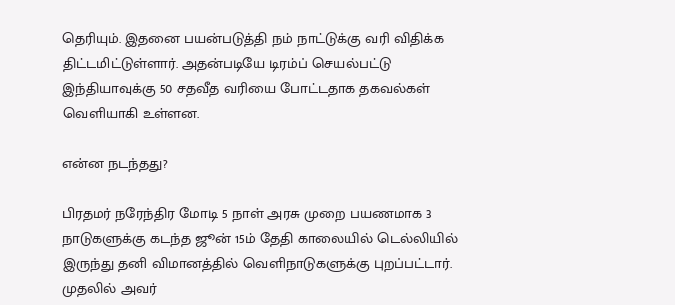தெரியும். இதனை பயன்படுத்தி நம் நாட்டுக்கு வரி விதிக்க திட்டமிட்டுள்ளார். அதன்படியே டிரம்ப் செயல்பட்டு இந்தியாவுக்கு 50 சதவீத வரியை போட்டதாக தகவல்கள் வெளியாகி உள்ளன.

என்ன நடந்தது?

பிரதமர் நரேந்திர மோடி 5 நாள் அரசு முறை பயணமாக 3 நாடுகளுக்கு கடந்த ஜூன் 15ம் தேதி காலையில் டெல்லியில் இருந்து தனி விமானத்தில் வெளிநாடுகளுக்கு புறப்பட்டார். முதலில் அவர்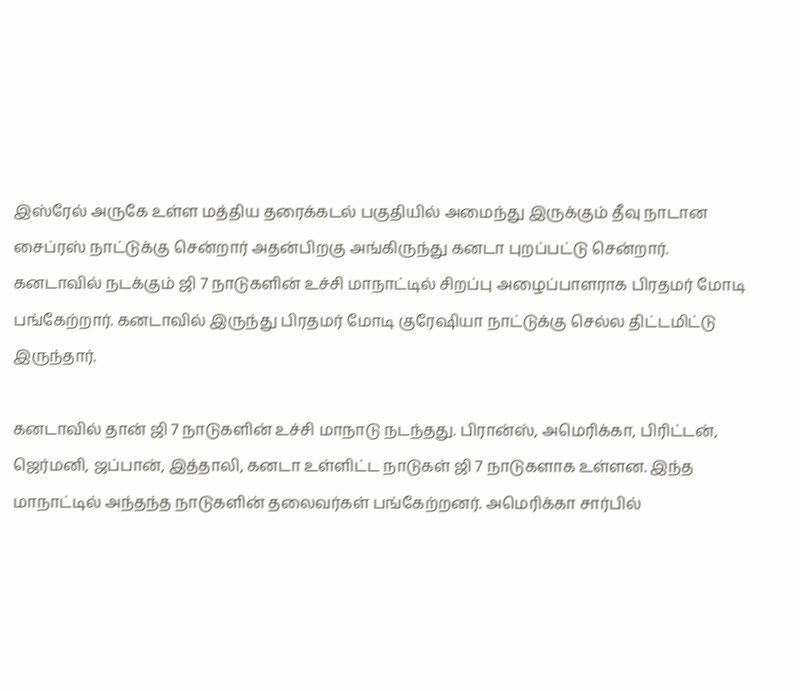இஸ்ரேல் அருகே உள்ள மத்திய தரைக்கடல் பகுதியில் அமைந்து இருக்கும் தீவு நாடான சைப்ரஸ் நாட்டுக்கு சென்றார் அதன்பிறகு அங்கிருந்து கனடா புறப்பட்டு சென்றார். கனடாவில் நடக்கும் ஜி 7 நாடுகளின் உச்சி மாநாட்டில் சிறப்பு அழைப்பாளராக பிரதமர் மோடி பங்கேற்றார். கனடாவில் இருந்து பிரதமர் மோடி குரேஷியா நாட்டுக்கு செல்ல திட்டமிட்டு இருந்தார்.

கனடாவில் தான் ஜி 7 நாடுகளின் உச்சி மாநாடு நடந்தது. பிரான்ஸ், அமெரிக்கா, பிரிட்டன், ஜெர்மனி, ஜப்பான், இத்தாலி, கனடா உள்ளிட்ட நாடுகள் ஜி 7 நாடுகளாக உள்ளன. இந்த மாநாட்டில் அந்தந்த நாடுகளின் தலைவர்கள் பங்கேற்றனர். அமெரிக்கா சார்பில்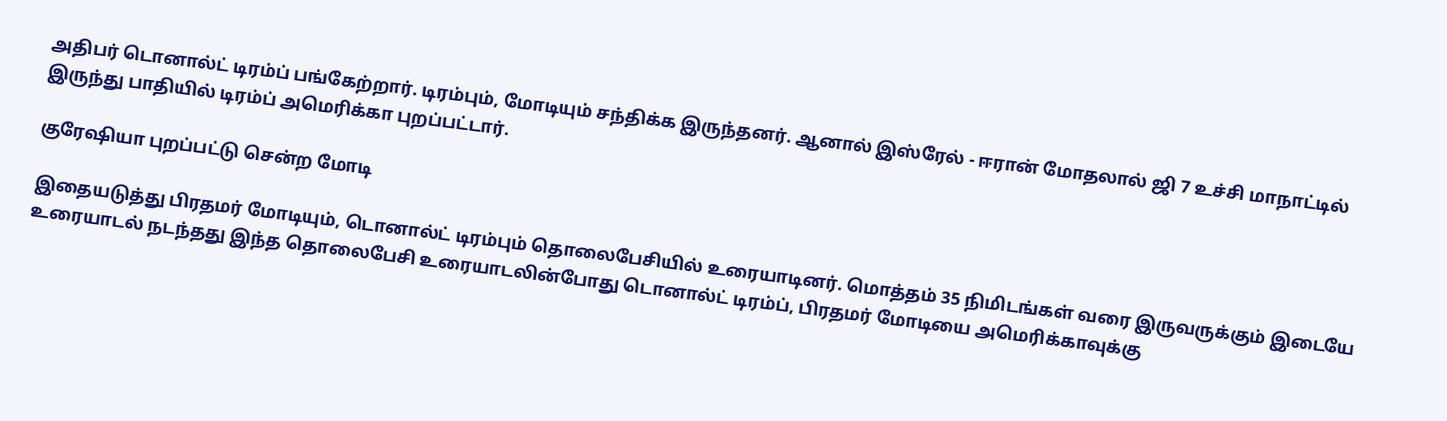அதிபர் டொனால்ட் டிரம்ப் பங்கேற்றார். டிரம்பும், மோடியும் சந்திக்க இருந்தனர். ஆனால் இஸ்ரேல் - ஈரான் மோதலால் ஜி 7 உச்சி மாநாட்டில் இருந்து பாதியில் டிரம்ப் அமெரிக்கா புறப்பட்டார்.

குரேஷியா புறப்பட்டு சென்ற மோடி

இதையடுத்து பிரதமர் மோடியும், டொனால்ட் டிரம்பும் தொலைபேசியில் உரையாடினர். மொத்தம் 35 நிமிடங்கள் வரை இருவருக்கும் இடையே உரையாடல் நடந்தது இந்த தொலைபேசி உரையாடலின்போது டொனால்ட் டிரம்ப், பிரதமர் மோடியை அமெரிக்காவுக்கு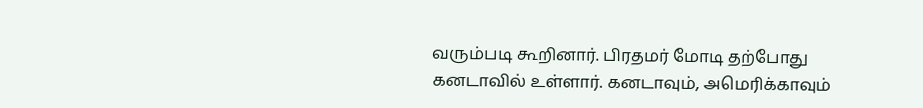வரும்படி கூறினார். பிரதமர் மோடி தற்போது கனடாவில் உள்ளார். கனடாவும், அமெரிக்காவும்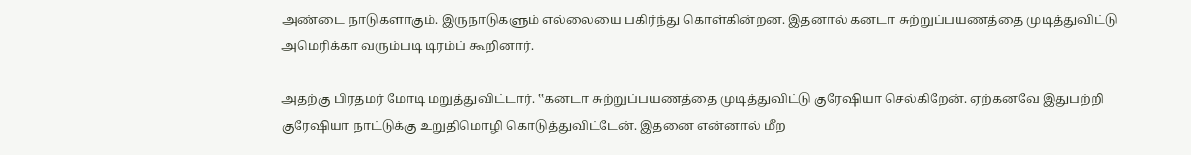அண்டை நாடுகளாகும். இருநாடுகளும் எல்லையை பகிர்ந்து கொள்கின்றன. இதனால் கனடா சுற்றுப்பயணத்தை முடித்துவிட்டு அமெரிக்கா வரும்படி டிரம்ப் கூறினார்.

அதற்கு பிரதமர் மோடி மறுத்துவிட்டார். ‛‛கனடா சுற்றுப்பயணத்தை முடித்துவிட்டு குரேஷியா செல்கிறேன். ஏற்கனவே இதுபற்றி குரேஷியா நாட்டுக்கு உறுதிமொழி கொடுத்துவிட்டேன். இதனை என்னால் மீற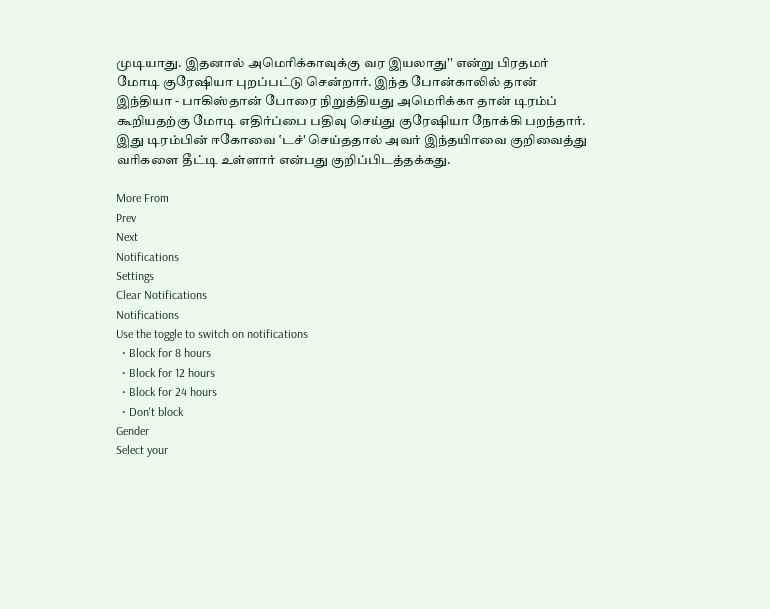முடியாது. இதனால் அமெரிக்காவுக்கு வர இயலாது'' என்று பிரதமர் மோடி குரேஷியா புறப்பட்டு சென்றார். இந்த போன்காலில் தான் இந்தியா - பாகிஸ்தான் போரை நிறுத்தியது அமெரிக்கா தான் டிரம்ப் கூறியதற்கு மோடி எதிர்ப்பை பதிவு செய்து குரேஷியா நோக்கி பறந்தார். இது டிரம்பின் ஈகோவை ‛டச்' செய்ததால் அவர் இந்தயிாவை குறிவைத்து வரிகளை தீட்டி உள்ளார் என்பது குறிப்பிடத்தக்கது.

More From
Prev
Next
Notifications
Settings
Clear Notifications
Notifications
Use the toggle to switch on notifications
  • Block for 8 hours
  • Block for 12 hours
  • Block for 24 hours
  • Don't block
Gender
Select your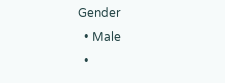Gender
  • Male
  •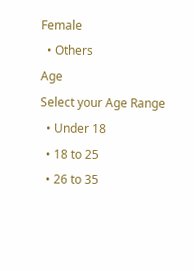Female
  • Others
Age
Select your Age Range
  • Under 18
  • 18 to 25
  • 26 to 35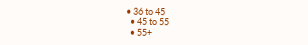• 36 to 45
  • 45 to 55
  • 55+